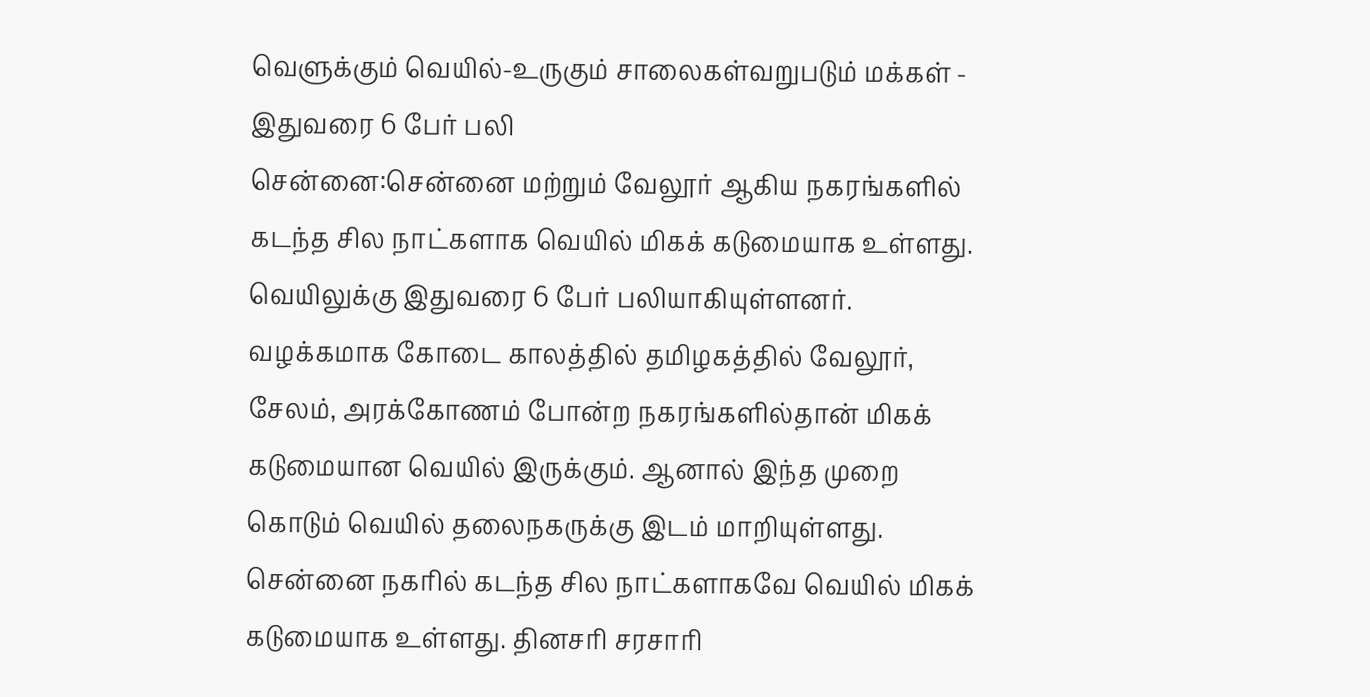வெளுக்கும் வெயில்-உருகும் சாலைகள்வறுபடும் மக்கள் - இதுவரை 6 பேர் பலி
சென்னை:சென்னை மற்றும் வேலூர் ஆகிய நகரங்களில் கடந்த சில நாட்களாக வெயில் மிகக் கடுமையாக உள்ளது. வெயிலுக்கு இதுவரை 6 பேர் பலியாகியுள்ளனர்.
வழக்கமாக கோடை காலத்தில் தமிழகத்தில் வேலூர், சேலம், அரக்கோணம் போன்ற நகரங்களில்தான் மிகக் கடுமையான வெயில் இருக்கும். ஆனால் இந்த முறை கொடும் வெயில் தலைநகருக்கு இடம் மாறியுள்ளது.
சென்னை நகரில் கடந்த சில நாட்களாகவே வெயில் மிகக் கடுமையாக உள்ளது. தினசரி சரசாரி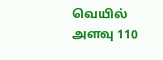வெயில் அளவு 110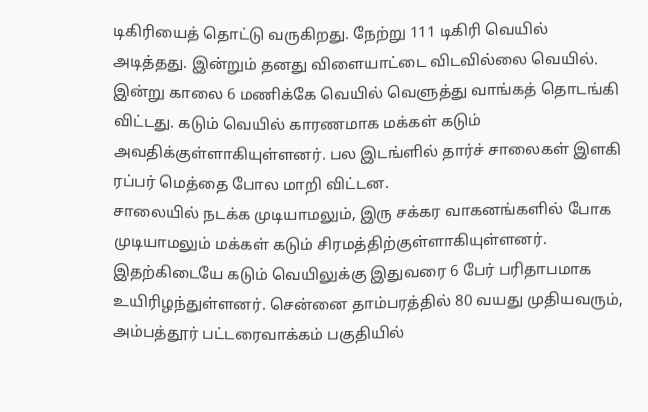டிகிரியைத் தொட்டு வருகிறது. நேற்று 111 டிகிரி வெயில் அடித்தது. இன்றும் தனது விளையாட்டை விடவில்லை வெயில்.
இன்று காலை 6 மணிக்கே வெயில் வெளுத்து வாங்கத் தொடங்கி விட்டது. கடும் வெயில் காரணமாக மக்கள் கடும் அவதிக்குள்ளாகியுள்ளனர். பல இடங்ளில் தார்ச் சாலைகள் இளகி ரப்பர் மெத்தை போல மாறி விட்டன.
சாலையில் நடக்க முடியாமலும், இரு சக்கர வாகனங்களில் போக முடியாமலும் மக்கள் கடும் சிரமத்திற்குள்ளாகியுள்ளனர்.
இதற்கிடையே கடும் வெயிலுக்கு இதுவரை 6 பேர் பரிதாபமாக உயிரிழந்துள்ளனர். சென்னை தாம்பரத்தில் 80 வயது முதியவரும், அம்பத்தூர் பட்டரைவாக்கம் பகுதியில்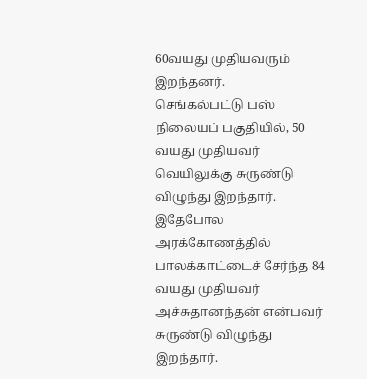60வயது முதியவரும் இறந்தனர்.
செங்கல்பட்டு பஸ் நிலையப் பகுதியில், 50 வயது முதியவர் வெயிலுக்கு சுருண்டு விழுந்து இறந்தார். இதேபோல அரக்கோணத்தில் பாலக்காட்டைச் சேர்ந்த 84 வயது முதியவர் அச்சுதானந்தன் என்பவர் சுருண்டு விழுந்து இறந்தார்.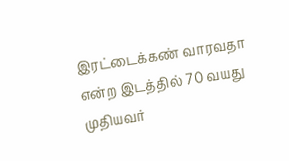இரட்டைக்கண் வாரவதா என்ற இடத்தில் 70 வயது முதியவர்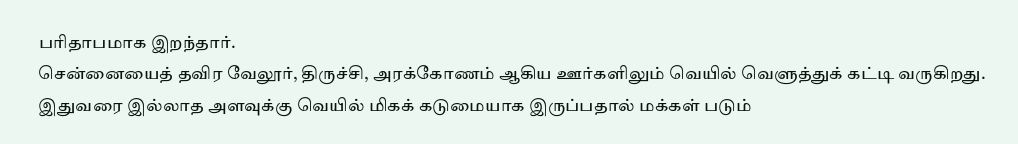பரிதாபமாக இறந்தார்.
சென்னையைத் தவிர வேலூர், திருச்சி, அரக்கோணம் ஆகிய ஊர்களிலும் வெயில் வெளுத்துக் கட்டி வருகிறது. இதுவரை இல்லாத அளவுக்கு வெயில் மிகக் கடுமையாக இருப்பதால் மக்கள் படும்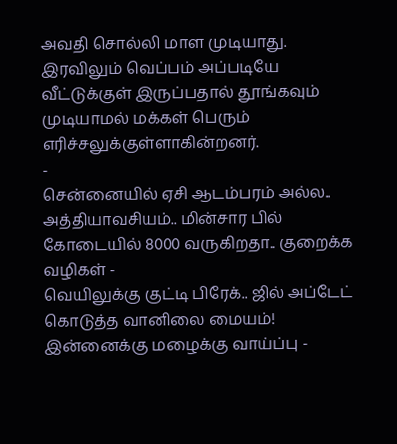அவதி சொல்லி மாள முடியாது.
இரவிலும் வெப்பம் அப்படியே வீட்டுக்குள் இருப்பதால் தூங்கவும் முடியாமல் மக்கள் பெரும் எரிச்சலுக்குள்ளாகின்றனர்.
-
சென்னையில் ஏசி ஆடம்பரம் அல்ல.. அத்தியாவசியம்.. மின்சார பில் கோடையில் 8000 வருகிறதா.. குறைக்க வழிகள் -
வெயிலுக்கு குட்டி பிரேக்.. ஜில் அப்டேட் கொடுத்த வானிலை மையம்! இன்னைக்கு மழைக்கு வாய்ப்பு -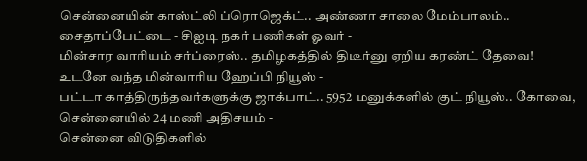சென்னையின் காஸ்ட்லி ப்ரொஜெக்ட்.. அண்ணா சாலை மேம்பாலம்.. சைதாப்பேட்டை - சிஐடி நகர் பணிகள் ஓவர் -
மின்சார வாரியம் சர்ப்ரைஸ்.. தமிழகத்தில் திடீர்னு ஏறிய கரண்ட் தேவை! உடனே வந்த மின்வாரிய ஹேப்பி நியூஸ் -
பட்டா காத்திருந்தவர்களுக்கு ஜாக்பாட்.. 5952 மனுக்களில் குட் நியூஸ்.. கோவை, சென்னையில் 24 மணி அதிசயம் -
சென்னை விடுதிகளில்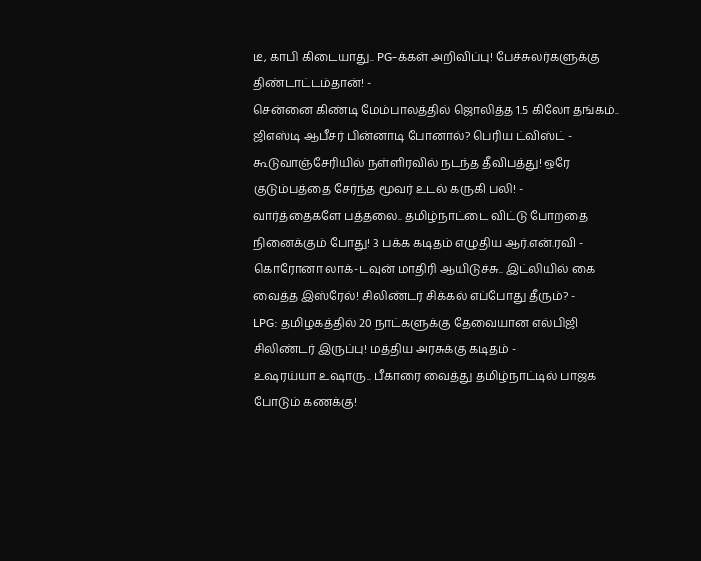டீ, காபி கிடையாது.. PG-க்கள் அறிவிப்பு! பேச்சுலர்களுக்கு திண்டாட்டம்தான்! -
சென்னை கிண்டி மேம்பாலத்தில் ஜொலித்த 1.5 கிலோ தங்கம்.. ஜிஎஸ்டி ஆபீசர் பின்னாடி போனால்? பெரிய ட்விஸ்ட் -
கூடுவாஞ்சேரியில் நள்ளிரவில் நடந்த தீவிபத்து! ஒரே குடும்பத்தை சேர்ந்த மூவர் உடல் கருகி பலி! -
வார்த்தைகளே பத்தலை.. தமிழ்நாட்டை விட்டு போறதை நினைக்கும் போது! 3 பக்க கடிதம் எழுதிய ஆர்.என்.ரவி -
கொரோனா லாக்-டவுன் மாதிரி ஆயிடுச்சு.. இட்லியில் கை வைத்த இஸ்ரேல்! சிலிண்டர் சிக்கல் எப்போது தீரும்? -
LPG: தமிழகத்தில் 20 நாட்களுக்கு தேவையான எல்பிஜி சிலிண்டர் இருப்பு! மத்திய அரசுக்கு கடிதம் -
உஷரய்யா உஷாரு.. பீகாரை வைத்து தமிழ்நாட்டில் பாஜக போடும் கணக்கு!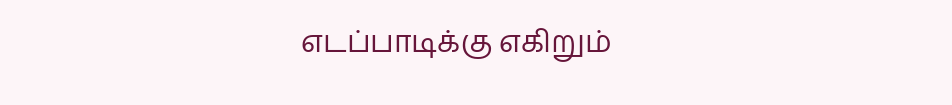எடப்பாடிக்கு எகிறும்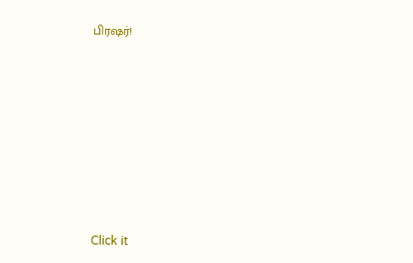பிரஷர்!












Click it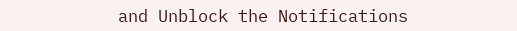and Unblock the Notifications